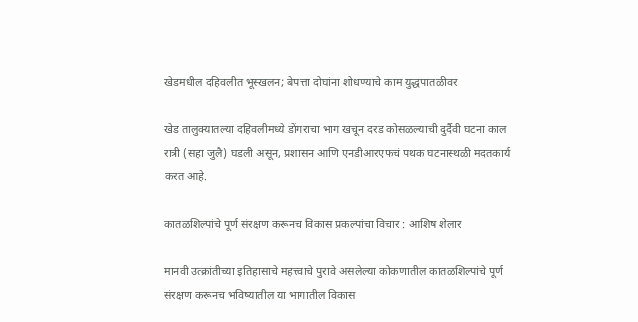खेडमधील दहिवलीत भूस्खलन; बेपत्ता दोघांना शोधण्याचे काम युद्धपातळीवर

खेड तालुक्यातल्या दहिवलीमध्ये डोंगराचा भाग खचून दरड कोसळल्याची दुर्दैवी घटना काल रात्री (सहा जुलै) घडली असून, प्रशासन आणि एनडीआरएफचं पथक घटनास्थळी मदतकार्य करत आहे.

कातळशिल्पांचे पूर्ण संरक्षण करूनच विकास प्रकल्पांचा विचार : आशिष शेलार

मानवी उत्क्रांतीच्या इतिहासाचे महत्त्वाचे पुरावे असलेल्या कोकणातील कातळशिल्पांचे पूर्ण संरक्षण करूनच भविष्यातील या भागातील विकास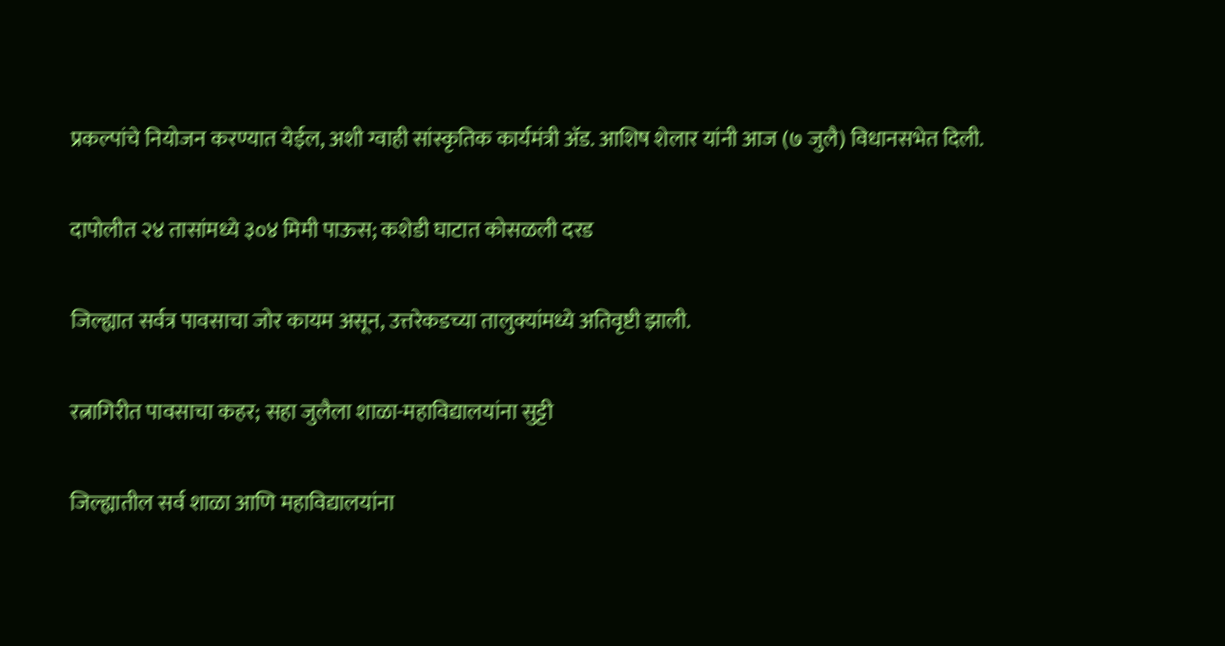प्रकल्पांचे नियोजन करण्यात येईल, अशी ग्वाही सांस्कृतिक कार्यमंत्री अ‍ॅड. आशिष शेलार यांनी आज (७ जुलै) विधानसभेत दिली.

दापोलीत २४ तासांमध्ये ३०४ मिमी पाऊस; कशेडी घाटात कोसळली दरड

जिल्ह्यात सर्वत्र पावसाचा जोर कायम असून, उत्तरेकडच्या तालुक्यांमध्ये अतिवृष्टी झाली.

रत्नागिरीत पावसाचा कहर; सहा जुलैला शाळा-महाविद्यालयांना सुट्टी

जिल्ह्यातील सर्व शाळा आणि महाविद्यालयांना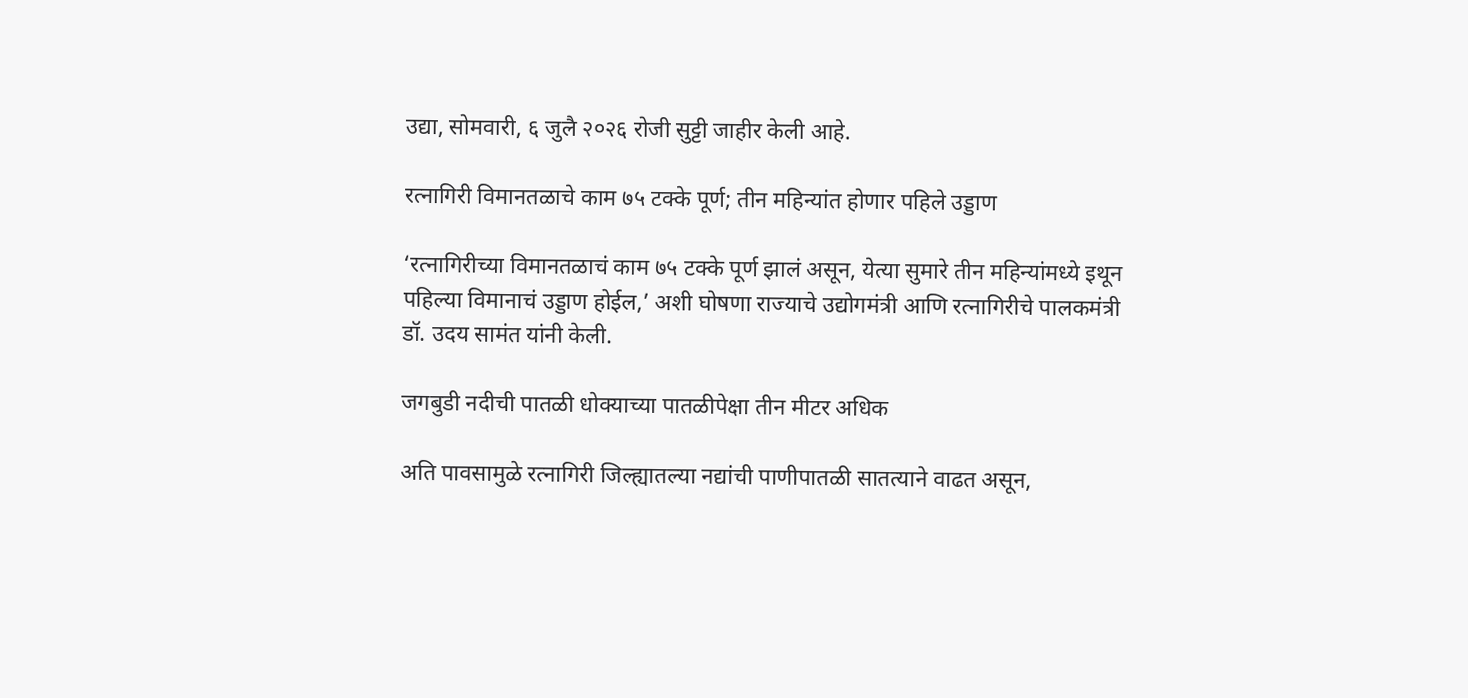उद्या, सोमवारी, ६ जुलै २०२६ रोजी सुट्टी जाहीर केली आहे.

रत्नागिरी विमानतळाचे काम ७५ टक्के पूर्ण; तीन महिन्यांत होणार पहिले उड्डाण

‘रत्नागिरीच्या विमानतळाचं काम ७५ टक्के पूर्ण झालं असून, येत्या सुमारे तीन महिन्यांमध्ये इथून पहिल्या विमानाचं उड्डाण होईल,’ अशी घोषणा राज्याचे उद्योगमंत्री आणि रत्नागिरीचे पालकमंत्री डॉ. उदय सामंत यांनी केली.

जगबुडी नदीची पातळी धोक्याच्या पातळीपेक्षा तीन मीटर अधिक

अति पावसामुळे रत्नागिरी जिल्ह्यातल्या नद्यांची पाणीपातळी सातत्याने वाढत असून,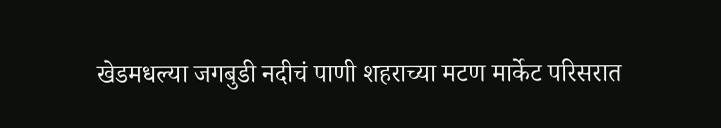खेडमधल्या जगबुडी नदीचं पाणी शहराच्या मटण मार्केट परिसरात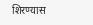शिरण्यास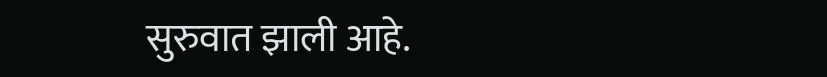सुरुवात झाली आहे.